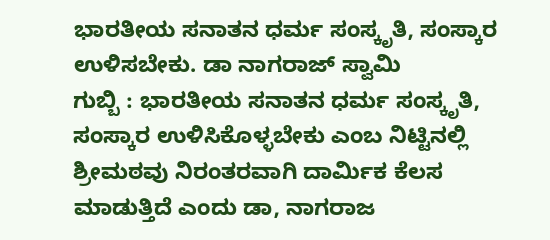ಭಾರತೀಯ ಸನಾತನ ಧರ್ಮ ಸಂಸ್ಕೃತಿ, ಸಂಸ್ಕಾರ ಉಳಿಸಬೇಕು. ಡಾ ನಾಗರಾಜ್ ಸ್ವಾಮಿ
ಗುಬ್ಬಿ : ಭಾರತೀಯ ಸನಾತನ ಧರ್ಮ ಸಂಸ್ಕೃತಿ, ಸಂಸ್ಕಾರ ಉಳಿಸಿಕೊಳ್ಳಬೇಕು ಎಂಬ ನಿಟ್ಟಿನಲ್ಲಿ ಶ್ರೀಮಠವು ನಿರಂತರವಾಗಿ ದಾರ್ಮಿಕ ಕೆಲಸ ಮಾಡುತ್ತಿದೆ ಎಂದು ಡಾ, ನಾಗರಾಜ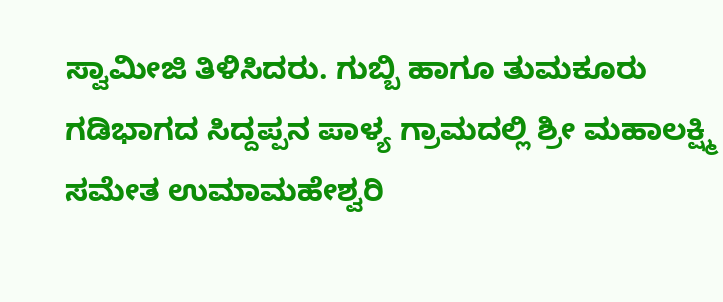ಸ್ವಾಮೀಜಿ ತಿಳಿಸಿದರು. ಗುಬ್ಬಿ ಹಾಗೂ ತುಮಕೂರು ಗಡಿಭಾಗದ ಸಿದ್ದಪ್ಪನ ಪಾಳ್ಯ ಗ್ರಾಮದಲ್ಲಿ ಶ್ರೀ ಮಹಾಲಕ್ಷ್ಮಿ ಸಮೇತ ಉಮಾಮಹೇಶ್ವರಿ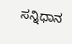ಸನ್ನಿಧಾನ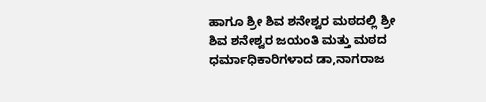ಹಾಗೂ ಶ್ರೀ ಶಿವ ಶನೇಶ್ವರ ಮಠದಲ್ಲಿ ಶ್ರೀ ಶಿವ ಶನೇಶ್ವರ ಜಯಂತಿ ಮತ್ತು ಮಠದ ಧರ್ಮಾಧಿಕಾರಿಗಳಾದ ಡಾ,ನಾಗರಾಜ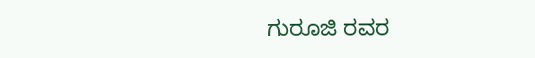ಗುರೂಜಿ ರವರ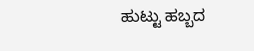ಹುಟ್ಟು ಹಬ್ಬದ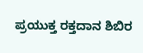ಪ್ರಯುಕ್ತ ರಕ್ತದಾನ ಶಿಬಿರ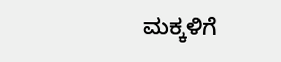ಮಕ್ಕಳಿಗೆ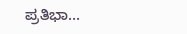ಪ್ರತಿಭಾ…